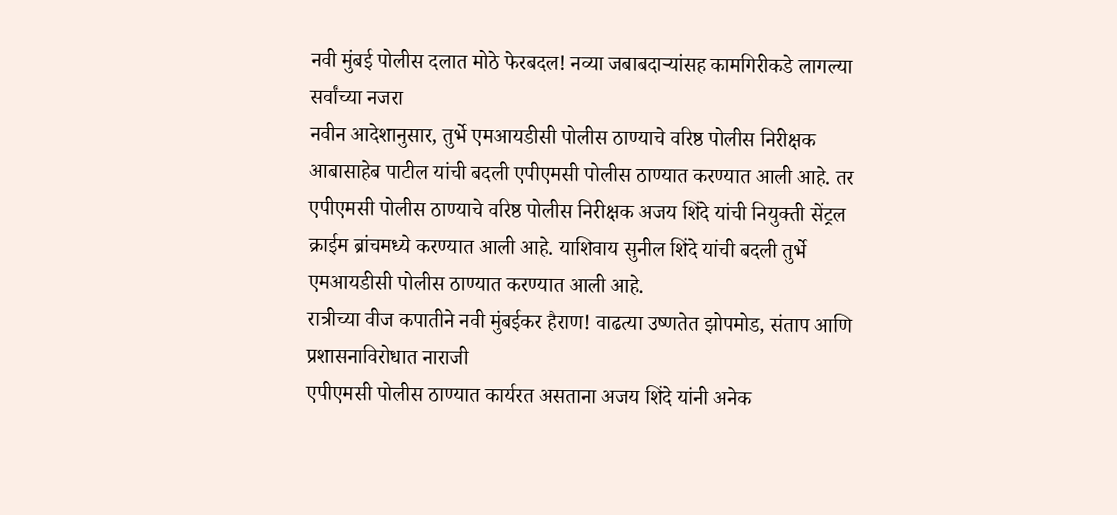नवी मुंबई पोलीस दलात मोठे फेरबदल! नव्या जबाबदाऱ्यांसह कामगिरीकडे लागल्या सर्वांच्या नजरा
नवीन आदेशानुसार, तुर्भे एमआयडीसी पोलीस ठाण्याचे वरिष्ठ पोलीस निरीक्षक आबासाहेब पाटील यांची बदली एपीएमसी पोलीस ठाण्यात करण्यात आली आहे. तर एपीएमसी पोलीस ठाण्याचे वरिष्ठ पोलीस निरीक्षक अजय शिंदे यांची नियुक्ती सेंट्रल क्राईम ब्रांचमध्ये करण्यात आली आहे. याशिवाय सुनील शिंदे यांची बदली तुर्भे एमआयडीसी पोलीस ठाण्यात करण्यात आली आहे.
रात्रीच्या वीज कपातीने नवी मुंबईकर हैराण! वाढत्या उष्णतेत झोपमोड, संताप आणि प्रशासनाविरोधात नाराजी
एपीएमसी पोलीस ठाण्यात कार्यरत असताना अजय शिंदे यांनी अनेक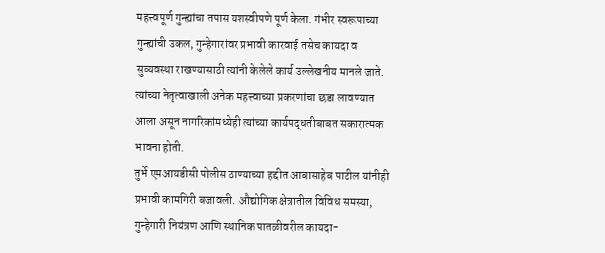महत्त्वपूर्ण गुन्ह्यांचा तपास यशस्वीपणे पूर्ण केला. गंभीर स्वरूपाच्या गुन्ह्यांची उकल, गुन्हेगारांवर प्रभावी कारवाई तसेच कायदा व सुव्यवस्था राखण्यासाठी त्यांनी केलेले कार्य उल्लेखनीय मानले जाते. त्यांच्या नेतृत्वाखाली अनेक महत्त्वाच्या प्रकरणांचा छडा लावण्यात आला असून नागरिकांमध्येही त्यांच्या कार्यपद्धतीबाबत सकारात्मक भावना होती.
तुर्भे एमआयडीसी पोलीस ठाण्याच्या हद्दीत आबासाहेब पाटील यांनीही प्रभावी कामगिरी बजावली. औद्योगिक क्षेत्रातील विविध समस्या, गुन्हेगारी नियंत्रण आणि स्थानिक पातळीवरील कायदा-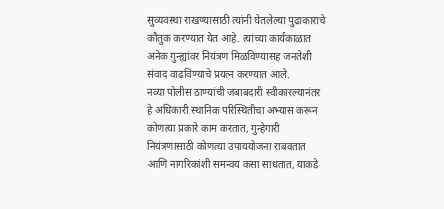सुव्यवस्था राखण्यासाठी त्यांनी घेतलेल्या पुढाकाराचे कौतुक करण्यात येत आहे. त्यांच्या कार्यकाळात अनेक गुन्ह्यांवर नियंत्रण मिळविण्यासह जनतेशी संवाद वाढविण्याचे प्रयत्न करण्यात आले.
नव्या पोलीस ठाण्यांची जबाबदारी स्वीकारल्यानंतर हे अधिकारी स्थानिक परिस्थितीचा अभ्यास करून कोणत्या प्रकारे काम करतात, गुन्हेगारी नियंत्रणासाठी कोणत्या उपाययोजना राबवतात आणि नागरिकांशी समन्वय कसा साधतात, याकडे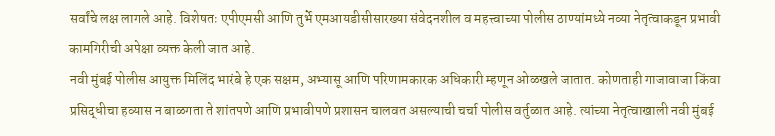सर्वांचे लक्ष लागले आहे. विशेषतः एपीएमसी आणि तुर्भे एमआयडीसीसारख्या संवेदनशील व महत्त्वाच्या पोलीस ठाण्यांमध्ये नव्या नेतृत्वाकडून प्रभावी कामगिरीची अपेक्षा व्यक्त केली जात आहे.
नवी मुंबई पोलीस आयुक्त मिलिंद भारंबे हे एक सक्षम, अभ्यासू आणि परिणामकारक अधिकारी म्हणून ओळखले जातात. कोणताही गाजावाजा किंवा प्रसिद्धीचा हव्यास न बाळगता ते शांतपणे आणि प्रभावीपणे प्रशासन चालवत असल्याची चर्चा पोलीस वर्तुळात आहे. त्यांच्या नेतृत्वाखाली नवी मुंबई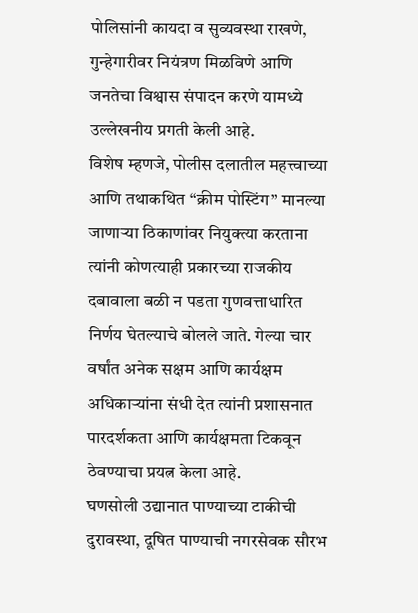पोलिसांनी कायदा व सुव्यवस्था राखणे, गुन्हेगारीवर नियंत्रण मिळविणे आणि जनतेचा विश्वास संपादन करणे यामध्ये उल्लेखनीय प्रगती केली आहे.
विशेष म्हणजे, पोलीस दलातील महत्त्वाच्या आणि तथाकथित “क्रीम पोस्टिंग” मानल्या जाणाऱ्या ठिकाणांवर नियुक्त्या करताना त्यांनी कोणत्याही प्रकारच्या राजकीय दबावाला बळी न पडता गुणवत्ताधारित निर्णय घेतल्याचे बोलले जाते. गेल्या चार वर्षांत अनेक सक्षम आणि कार्यक्षम अधिकाऱ्यांना संधी देत त्यांनी प्रशासनात पारदर्शकता आणि कार्यक्षमता टिकवून ठेवण्याचा प्रयत्न केला आहे.
घणसोली उद्यानात पाण्याच्या टाकीची दुरावस्था, दूषित पाण्याची नगरसेवक सौरभ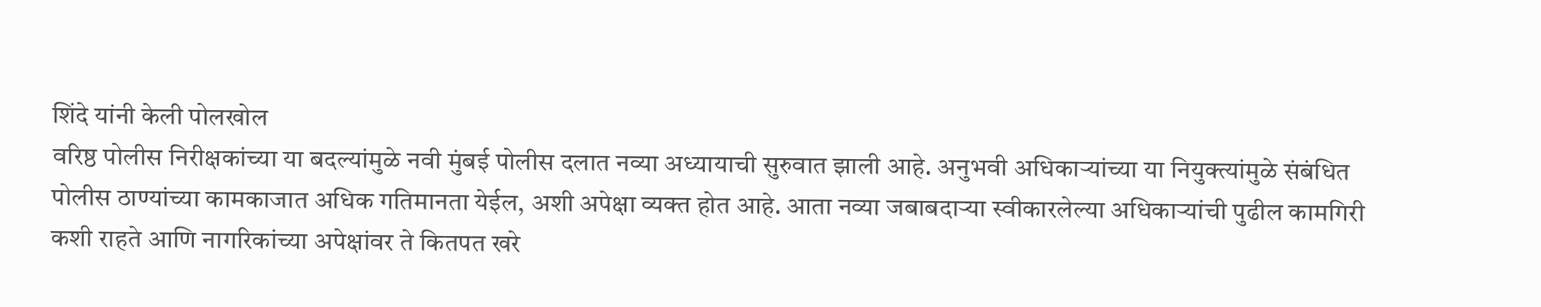शिंदे यांनी केली पोलखोल
वरिष्ठ पोलीस निरीक्षकांच्या या बदल्यांमुळे नवी मुंबई पोलीस दलात नव्या अध्यायाची सुरुवात झाली आहे. अनुभवी अधिकाऱ्यांच्या या नियुक्त्यांमुळे संबंधित पोलीस ठाण्यांच्या कामकाजात अधिक गतिमानता येईल, अशी अपेक्षा व्यक्त होत आहे. आता नव्या जबाबदाऱ्या स्वीकारलेल्या अधिकाऱ्यांची पुढील कामगिरी कशी राहते आणि नागरिकांच्या अपेक्षांवर ते कितपत खरे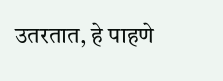उतरतात, हे पाहणे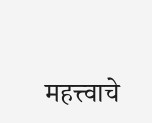महत्त्वाचे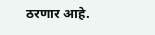ठरणार आहे.